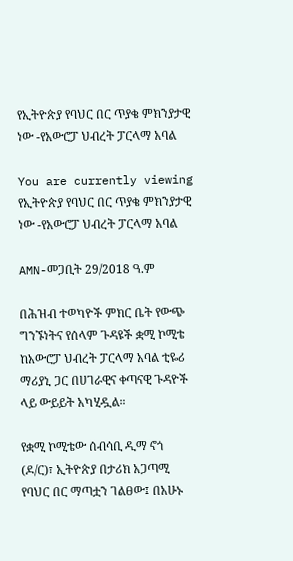የኢትዮጵያ የባህር በር ጥያቄ ምክንያታዊ ነው -የአውሮፓ ህብረት ፓርላማ አባል

You are currently viewing የኢትዮጵያ የባህር በር ጥያቄ ምክንያታዊ ነው -የአውሮፓ ህብረት ፓርላማ አባል

AMN-መጋቢት 29/2018 ዓ.ም

በሕዝብ ተወካዮች ምክር ቤት የውጭ ግንኙነትና የሰላም ጉዳዩች ቋሚ ኮሚቴ ከአውሮፓ ህብረት ፓርላማ አባል ቲዬሪ ማሪያኒ ጋር በሀገራዊና ቀጣናዊ ጉዳዮች ላይ ውይይት አካሂዷል።

የቋሚ ኮሚቴው ሰብሳቢ ዲማ ኖጎ (ዶ/ር)፣ ኢትዮጵያ በታሪክ አጋጣሚ የባህር በር ማጣቷን ገልፀው፤ በአሁኑ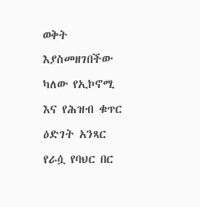ወቅት እያስመዘገበችው ካለው የኢኮኖሚ እና የሕዝብ ቁጥር ዕድገት አንጻር የራሷ የባህር በር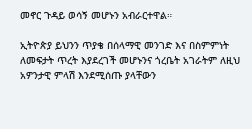መኖር ጉዳይ ወሳኝ መሆኑን አብራርተዋል።

ኢትዮጵያ ይህንን ጥያቄ በሰላማዊ መንገድ እና በስምምነት ለመፍታት ጥረት እያደረገች መሆኑንና ጎረቤት አገራትም ለዚህ አዎንታዊ ምላሽ እንደሚሰጡ ያላቸውን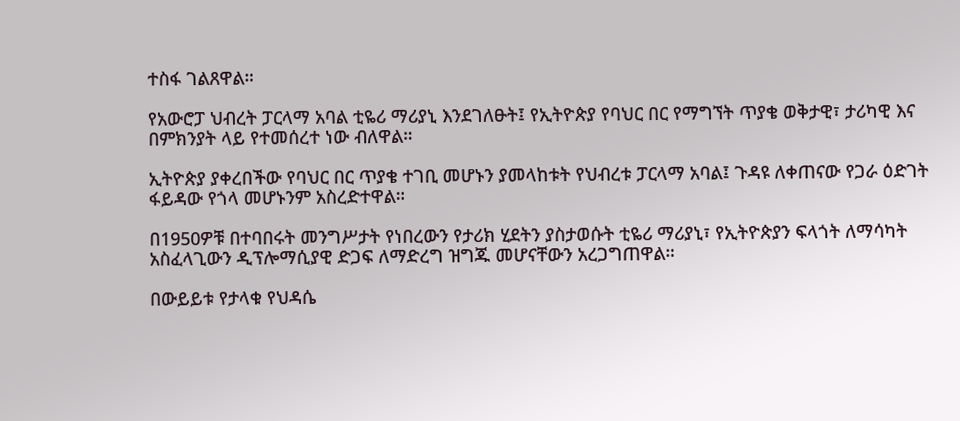ተስፋ ገልጸዋል።

የአውሮፓ ህብረት ፓርላማ አባል ቲዬሪ ማሪያኒ እንደገለፁት፤ የኢትዮጵያ የባህር በር የማግኘት ጥያቄ ወቅታዊ፣ ታሪካዊ እና በምክንያት ላይ የተመሰረተ ነው ብለዋል።

ኢትዮጵያ ያቀረበችው የባህር በር ጥያቄ ተገቢ መሆኑን ያመላከቱት የህብረቱ ፓርላማ አባል፤ ጉዳዩ ለቀጠናው የጋራ ዕድገት ፋይዳው የጎላ መሆኑንም አስረድተዋል።

በ1950ዎቹ በተባበሩት መንግሥታት የነበረውን የታሪክ ሂደትን ያስታወሱት ቲዬሪ ማሪያኒ፣ የኢትዮጵያን ፍላጎት ለማሳካት አስፈላጊውን ዲፕሎማሲያዊ ድጋፍ ለማድረግ ዝግጁ መሆናቸውን አረጋግጠዋል።

በውይይቱ የታላቁ የህዳሴ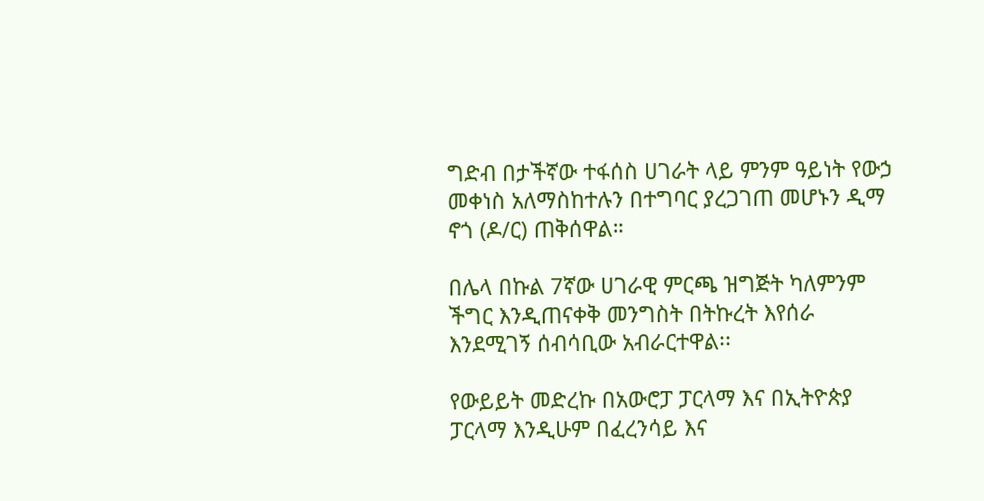ግድብ በታችኛው ተፋሰስ ሀገራት ላይ ምንም ዓይነት የውኃ መቀነስ አለማስከተሉን በተግባር ያረጋገጠ መሆኑን ዲማ ኖጎ (ዶ/ር) ጠቅሰዋል።

በሌላ በኩል 7ኛው ሀገራዊ ምርጫ ዝግጅት ካለምንም ችግር እንዲጠናቀቅ መንግስት በትኩረት እየሰራ እንደሚገኝ ሰብሳቢው አብራርተዋል፡፡

የውይይት መድረኩ በአውሮፓ ፓርላማ እና በኢትዮጵያ ፓርላማ እንዲሁም በፈረንሳይ እና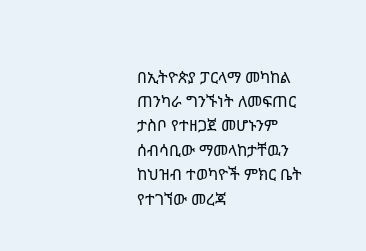በኢትዮጵያ ፓርላማ መካከል ጠንካራ ግንኙነት ለመፍጠር ታስቦ የተዘጋጀ መሆኑንም ሰብሳቢው ማመላከታቸዉን ከህዝብ ተወካዮች ምክር ቤት የተገኘው መረጃ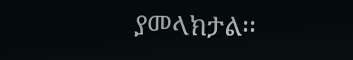ያመላክታል፡፡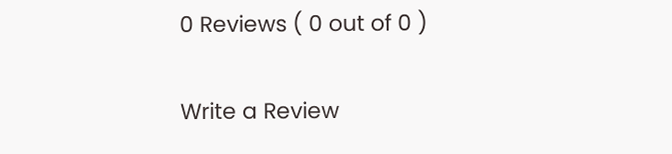0 Reviews ( 0 out of 0 )

Write a Review